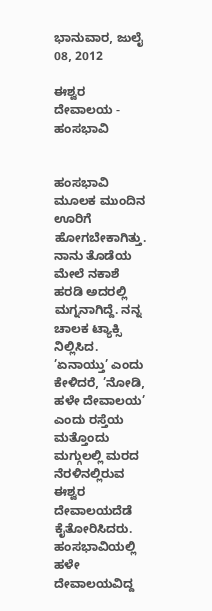ಭಾನುವಾರ, ಜುಲೈ 08, 2012

ಈಶ್ವರ ದೇವಾಲಯ - ಹಂಸಭಾವಿ


ಹಂಸಭಾವಿ ಮೂಲಕ ಮುಂದಿನ ಊರಿಗೆ ಹೋಗಬೇಕಾಗಿತ್ತು. ನಾನು ತೊಡೆಯ ಮೇಲೆ ನಕಾಶೆ ಹರಡಿ ಅದರಲ್ಲಿ ಮಗ್ನನಾಗಿದ್ದೆ. ನನ್ನ ಚಾಲಕ ಟ್ಯಾಕ್ಸಿ ನಿಲ್ಲಿಸಿದ. ’ಏನಾಯ್ತು’ ಎಂದು ಕೇಳಿದರೆ, ’ನೋಡಿ, ಹಳೇ ದೇವಾಲಯ’ ಎಂದು ರಸ್ತೆಯ ಮತ್ತೊಂದು ಮಗ್ಗುಲಲ್ಲಿ ಮರದ ನೆರಳಿನಲ್ಲಿರುವ ಈಶ್ವರ ದೇವಾಲಯದೆಡೆ ಕೈತೋರಿಸಿದರು. ಹಂಸಭಾವಿಯಲ್ಲಿ ಹಳೇ ದೇವಾಲಯವಿದ್ದ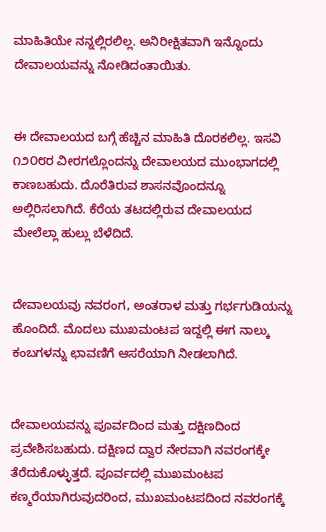ಮಾಹಿತಿಯೇ ನನ್ನಲ್ಲಿರಲಿಲ್ಲ. ಅನಿರೀಕ್ಷಿತವಾಗಿ ಇನ್ನೊಂದು ದೇವಾಲಯವನ್ನು ನೋಡಿದಂತಾಯಿತು.


ಈ ದೇವಾಲಯದ ಬಗ್ಗೆ ಹೆಚ್ಚಿನ ಮಾಹಿತಿ ದೊರಕಲಿಲ್ಲ. ಇಸವಿ ೧೨೦೮ರ ವೀರಗಲ್ಲೊಂದನ್ನು ದೇವಾಲಯದ ಮುಂಭಾಗದಲ್ಲಿ ಕಾಣಬಹುದು. ದೊರೆತಿರುವ ಶಾಸನವೊಂದನ್ನೂ ಅಲ್ಲಿರಿಸಲಾಗಿದೆ. ಕೆರೆಯ ತಟದಲ್ಲಿರುವ ದೇವಾಲಯದ ಮೇಲೆಲ್ಲಾ ಹುಲ್ಲು ಬೆಳೆದಿದೆ.


ದೇವಾಲಯವು ನವರಂಗ, ಅಂತರಾಳ ಮತ್ತು ಗರ್ಭಗುಡಿಯನ್ನು ಹೊಂದಿದೆ. ಮೊದಲು ಮುಖಮಂಟಪ ಇದ್ದಲ್ಲಿ ಈಗ ನಾಲ್ಕು ಕಂಬಗಳನ್ನು ಛಾವಣಿಗೆ ಆಸರೆಯಾಗಿ ನೀಡಲಾಗಿದೆ.


ದೇವಾಲಯವನ್ನು ಪೂರ್ವದಿಂದ ಮತ್ತು ದಕ್ಷಿಣದಿಂದ ಪ್ರವೇಶಿಸಬಹುದು. ದಕ್ಷಿಣದ ದ್ವಾರ ನೇರವಾಗಿ ನವರಂಗಕ್ಕೇ ತೆರೆದುಕೊಳ್ಳುತ್ತದೆ. ಪೂರ್ವದಲ್ಲಿ ಮುಖಮಂಟಪ ಕಣ್ಮರೆಯಾಗಿರುವುದರಿಂದ, ಮುಖಮಂಟಪದಿಂದ ನವರಂಗಕ್ಕೆ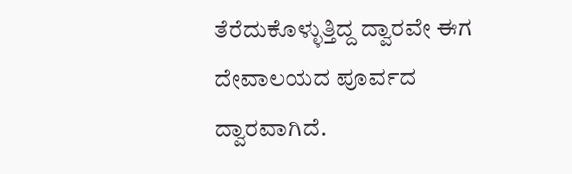ತೆರೆದುಕೊಳ್ಳುತ್ತಿದ್ದ ದ್ವಾರವೇ ಈಗ ದೇವಾಲಯದ ಪೂರ್ವದ ದ್ವಾರವಾಗಿದೆ.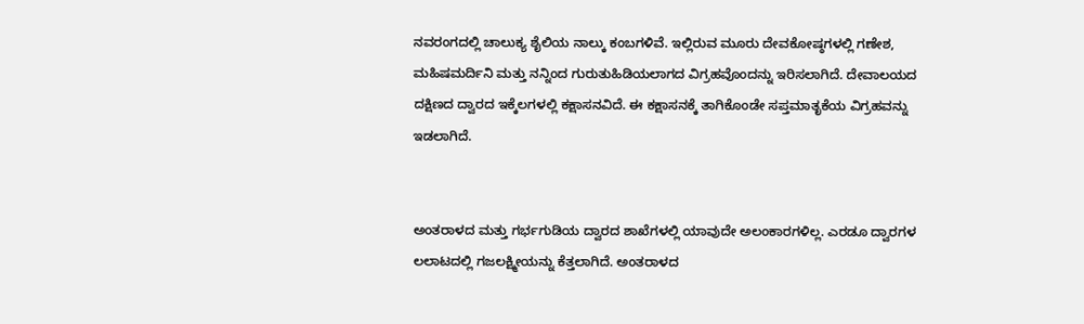ನವರಂಗದಲ್ಲಿ ಚಾಲುಕ್ಯ ಶೈಲಿಯ ನಾಲ್ಕು ಕಂಬಗಳಿವೆ. ಇಲ್ಲಿರುವ ಮೂರು ದೇವಕೋಷ್ಠಗಳಲ್ಲಿ ಗಣೇಶ, ಮಹಿಷಮರ್ದಿನಿ ಮತ್ತು ನನ್ನಿಂದ ಗುರುತುಹಿಡಿಯಲಾಗದ ವಿಗ್ರಹವೊಂದನ್ನು ಇರಿಸಲಾಗಿದೆ. ದೇವಾಲಯದ ದಕ್ಷಿಣದ ದ್ವಾರದ ಇಕ್ಕೆಲಗಳಲ್ಲಿ ಕಕ್ಷಾಸನವಿದೆ. ಈ ಕಕ್ಷಾಸನಕ್ಕೆ ತಾಗಿಕೊಂಡೇ ಸಪ್ತಮಾತೃಕೆಯ ವಿಗ್ರಹವನ್ನು ಇಡಲಾಗಿದೆ.


ಅಂತರಾಳದ ಮತ್ತು ಗರ್ಭಗುಡಿಯ ದ್ವಾರದ ಶಾಖೆಗಳಲ್ಲಿ ಯಾವುದೇ ಅಲಂಕಾರಗಳಿಲ್ಲ. ಎರಡೂ ದ್ವಾರಗಳ ಲಲಾಟದಲ್ಲಿ ಗಜಲಕ್ಷ್ಮೀಯನ್ನು ಕೆತ್ತಲಾಗಿದೆ. ಅಂತರಾಳದ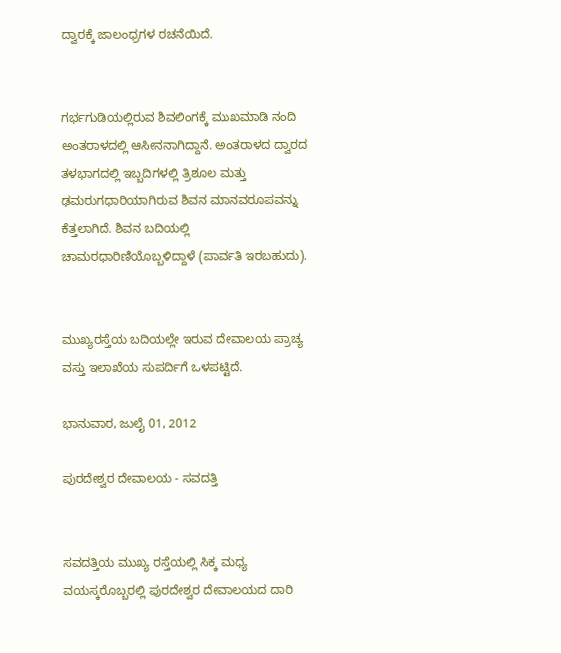ದ್ವಾರಕ್ಕೆ ಜಾಲಂಧ್ರಗಳ ರಚನೆಯಿದೆ.


ಗರ್ಭಗುಡಿಯಲ್ಲಿರುವ ಶಿವಲಿಂಗಕ್ಕೆ ಮುಖಮಾಡಿ ನಂದಿ ಅಂತರಾಳದಲ್ಲಿ ಆಸೀನನಾಗಿದ್ದಾನೆ. ಅಂತರಾಳದ ದ್ವಾರದ ತಳಭಾಗದಲ್ಲಿ ಇಬ್ಬದಿಗಳಲ್ಲಿ ತ್ರಿಶೂಲ ಮತ್ತು ಢಮರುಗಧಾರಿಯಾಗಿರುವ ಶಿವನ ಮಾನವರೂಪವನ್ನು ಕೆತ್ತಲಾಗಿದೆ. ಶಿವನ ಬದಿಯಲ್ಲಿ ಚಾಮರಧಾರಿಣಿಯೊಬ್ಬಳಿದ್ದಾಳೆ (ಪಾರ್ವತಿ ಇರಬಹುದು).


ಮುಖ್ಯರಸ್ತೆಯ ಬದಿಯಲ್ಲೇ ಇರುವ ದೇವಾಲಯ ಪ್ರಾಚ್ಯ ವಸ್ತು ಇಲಾಖೆಯ ಸುಪರ್ದಿಗೆ ಒಳಪಟ್ಟಿದೆ.

ಭಾನುವಾರ, ಜುಲೈ 01, 2012

ಪುರದೇಶ್ವರ ದೇವಾಲಯ - ಸವದತ್ತಿ


ಸವದತ್ತಿಯ ಮುಖ್ಯ ರಸ್ತೆಯಲ್ಲಿ ಸಿಕ್ಕ ಮಧ್ಯ ವಯಸ್ಕರೊಬ್ಬರಲ್ಲಿ ಪುರದೇಶ್ವರ ದೇವಾಲಯದ ದಾರಿ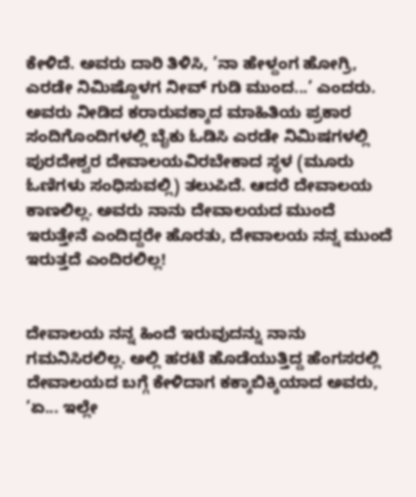ಕೇಳಿದೆ. ಅವರು ದಾರಿ ತಿಳಿಸಿ, ’ನಾ ಹೇಳ್ದಂಗ ಹೋಗ್ರಿ, ಎರಡೇ ನಿಮಿಷ್ದೊಳಗ ನೀವ್ ಗುಡಿ ಮುಂದ...’ ಎಂದರು. ಅವರು ನೀಡಿದ ಕರಾರುವಕ್ಕಾದ ಮಾಹಿತಿಯ ಪ್ರಕಾರ ಸಂದಿಗೊಂದಿಗಳಲ್ಲಿ ಬೈಕು ಓಡಿಸಿ ಎರಡೇ ನಿಮಿಷಗಳಲ್ಲಿ ಪುರದೇಶ್ವರ ದೇವಾಲಯವಿರಬೇಕಾದ ಸ್ಥಳ (ಮೂರು ಓಣಿಗಳು ಸಂಧಿಸುವಲ್ಲಿ) ತಲುಪಿದೆ. ಆದರೆ ದೇವಾಲಯ ಕಾಣಲಿಲ್ಲ. ಅವರು ನಾನು ದೇವಾಲಯದ ಮುಂದೆ ಇರುತ್ತೇನೆ ಎಂದಿದ್ದರೇ ಹೊರತು, ದೇವಾಲಯ ನನ್ನ ಮುಂದೆ ಇರುತ್ತದೆ ಎಂದಿರಲಿಲ್ಲ!


ದೇವಾಲಯ ನನ್ನ ಹಿಂದೆ ಇರುವುದನ್ನು ನಾನು ಗಮನಿಸಿರಲಿಲ್ಲ. ಅಲ್ಲಿ ಹರಟೆ ಹೊಡೆಯುತ್ತಿದ್ದ ಹೆಂಗಸರಲ್ಲಿ ದೇವಾಲಯದ ಬಗ್ಗೆ ಕೇಳಿದಾಗ ಕಕ್ಕಾಬಿಕ್ಕಿಯಾದ ಅವರು, ’ಏ... ಇಲ್ಲೇ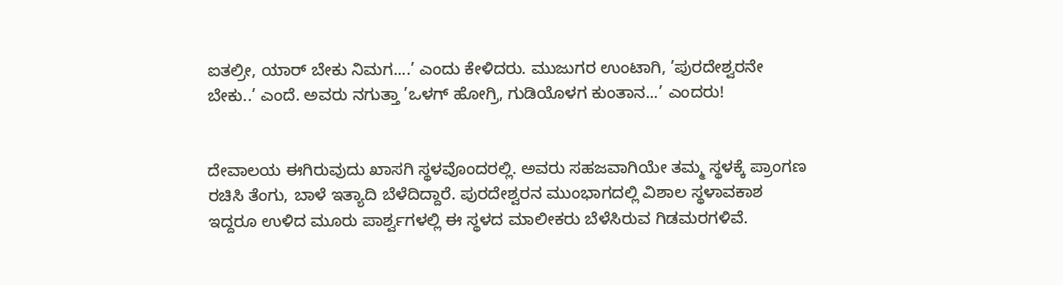ಐತಲ್ರೀ, ಯಾರ್ ಬೇಕು ನಿಮಗ....’ ಎಂದು ಕೇಳಿದರು. ಮುಜುಗರ ಉಂಟಾಗಿ, ’ಪುರದೇಶ್ವರನೇ ಬೇಕು..’ ಎಂದೆ. ಅವರು ನಗುತ್ತಾ ’ಒಳಗ್ ಹೋಗ್ರಿ, ಗುಡಿಯೊಳಗ ಕುಂತಾನ...’ ಎಂದರು!


ದೇವಾಲಯ ಈಗಿರುವುದು ಖಾಸಗಿ ಸ್ಥಳವೊಂದರಲ್ಲಿ. ಅವರು ಸಹಜವಾಗಿಯೇ ತಮ್ಮ ಸ್ಥಳಕ್ಕೆ ಪ್ರಾಂಗಣ ರಚಿಸಿ ತೆಂಗು, ಬಾಳೆ ಇತ್ಯಾದಿ ಬೆಳೆದಿದ್ದಾರೆ. ಪುರದೇಶ್ವರನ ಮುಂಭಾಗದಲ್ಲಿ ವಿಶಾಲ ಸ್ಥಳಾವಕಾಶ ಇದ್ದರೂ ಉಳಿದ ಮೂರು ಪಾರ್ಶ್ವಗಳಲ್ಲಿ ಈ ಸ್ಥಳದ ಮಾಲೀಕರು ಬೆಳೆಸಿರುವ ಗಿಡಮರಗಳಿವೆ.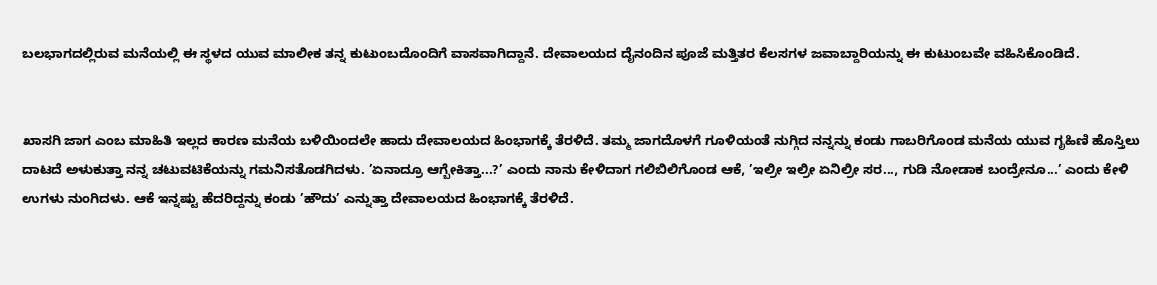ಬಲಭಾಗದಲ್ಲಿರುವ ಮನೆಯಲ್ಲಿ ಈ ಸ್ಥಳದ ಯುವ ಮಾಲೀಕ ತನ್ನ ಕುಟುಂಬದೊಂದಿಗೆ ವಾಸವಾಗಿದ್ದಾನೆ. ದೇವಾಲಯದ ದೈನಂದಿನ ಪೂಜೆ ಮತ್ತಿತರ ಕೆಲಸಗಳ ಜವಾಬ್ದಾರಿಯನ್ನು ಈ ಕುಟುಂಬವೇ ವಹಿಸಿಕೊಂಡಿದೆ.


ಖಾಸಗಿ ಜಾಗ ಎಂಬ ಮಾಹಿತಿ ಇಲ್ಲದ ಕಾರಣ ಮನೆಯ ಬಳಿಯಿಂದಲೇ ಹಾದು ದೇವಾಲಯದ ಹಿಂಭಾಗಕ್ಕೆ ತೆರಳಿದೆ. ತಮ್ಮ ಜಾಗದೊಳಗೆ ಗೂಳಿಯಂತೆ ನುಗ್ಗಿದ ನನ್ನನ್ನು ಕಂಡು ಗಾಬರಿಗೊಂಡ ಮನೆಯ ಯುವ ಗೃಹಿಣಿ ಹೊಸ್ತಿಲು ದಾಟದೆ ಅಳುಕುತ್ತಾ ನನ್ನ ಚಟುವಟಿಕೆಯನ್ನು ಗಮನಿಸತೊಡಗಿದಳು. ’ಏನಾದ್ರೂ ಆಗ್ಬೇಕಿತ್ತಾ...?’ ಎಂದು ನಾನು ಕೇಳಿದಾಗ ಗಲಿಬಿಲಿಗೊಂಡ ಆಕೆ, ’ಇಲ್ರೀ ಇಲ್ರೀ ಏನಿಲ್ರೀ ಸರ..., ಗುಡಿ ನೋಡಾಕ ಬಂದ್ರೇನೂ...’ ಎಂದು ಕೇಳಿ ಉಗಳು ನುಂಗಿದಳು. ಆಕೆ ಇನ್ನಷ್ಟು ಹೆದರಿದ್ದನ್ನು ಕಂಡು ’ಹೌದು’ ಎನ್ನುತ್ತಾ ದೇವಾಲಯದ ಹಿಂಭಾಗಕ್ಕೆ ತೆರಳಿದೆ.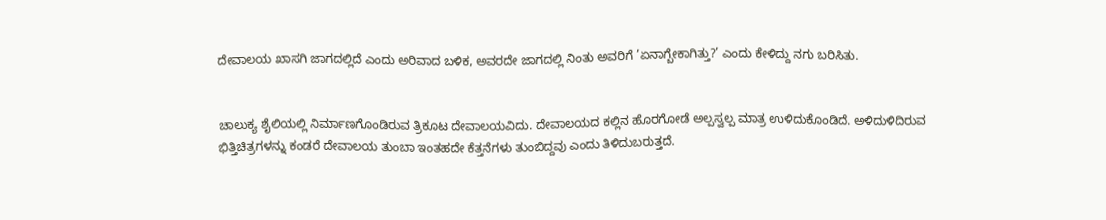ದೇವಾಲಯ ಖಾಸಗಿ ಜಾಗದಲ್ಲಿದೆ ಎಂದು ಅರಿವಾದ ಬಳಿಕ, ಅವರದೇ ಜಾಗದಲ್ಲಿ ನಿಂತು ಅವರಿಗೆ ’ಏನಾಗ್ಬೇಕಾಗಿತ್ತು?’ ಎಂದು ಕೇಳಿದ್ದು ನಗು ಬರಿಸಿತು.


ಚಾಲುಕ್ಯ ಶೈಲಿಯಲ್ಲಿ ನಿರ್ಮಾಣಗೊಂಡಿರುವ ತ್ರಿಕೂಟ ದೇವಾಲಯವಿದು. ದೇವಾಲಯದ ಕಲ್ಲಿನ ಹೊರಗೋಡೆ ಅಲ್ಪಸ್ವಲ್ಪ ಮಾತ್ರ ಉಳಿದುಕೊಂಡಿದೆ. ಅಳಿದುಳಿದಿರುವ ಭಿತ್ತಿಚಿತ್ರಗಳನ್ನು ಕಂಡರೆ ದೇವಾಲಯ ತುಂಬಾ ಇಂತಹದೇ ಕೆತ್ತನೆಗಳು ತುಂಬಿದ್ದವು ಎಂದು ತಿಳಿದುಬರುತ್ತದೆ.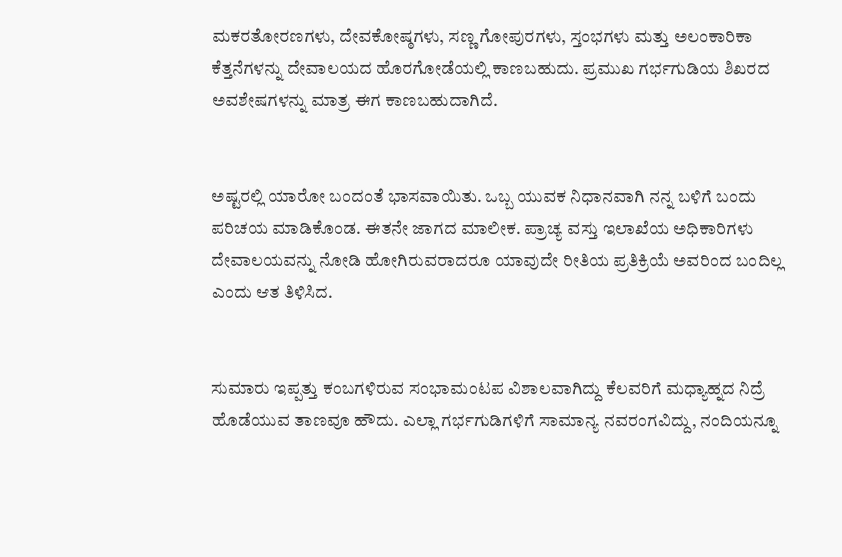ಮಕರತೋರಣಗಳು, ದೇವಕೋಷ್ಠಗಳು, ಸಣ್ಣ ಗೋಪುರಗಳು, ಸ್ತಂಭಗಳು ಮತ್ತು ಅಲಂಕಾರಿಕಾ ಕೆತ್ತನೆಗಳನ್ನು ದೇವಾಲಯದ ಹೊರಗೋಡೆಯಲ್ಲಿ ಕಾಣಬಹುದು. ಪ್ರಮುಖ ಗರ್ಭಗುಡಿಯ ಶಿಖರದ ಅವಶೇಷಗಳನ್ನು ಮಾತ್ರ ಈಗ ಕಾಣಬಹುದಾಗಿದೆ.


ಅಷ್ಟರಲ್ಲಿ ಯಾರೋ ಬಂದಂತೆ ಭಾಸವಾಯಿತು. ಒಬ್ಬ ಯುವಕ ನಿಧಾನವಾಗಿ ನನ್ನ ಬಳಿಗೆ ಬಂದು ಪರಿಚಯ ಮಾಡಿಕೊಂಡ. ಈತನೇ ಜಾಗದ ಮಾಲೀಕ. ಪ್ರಾಚ್ಯ ವಸ್ತು ಇಲಾಖೆಯ ಅಧಿಕಾರಿಗಳು ದೇವಾಲಯವನ್ನು ನೋಡಿ ಹೋಗಿರುವರಾದರೂ ಯಾವುದೇ ರೀತಿಯ ಪ್ರತಿಕ್ರಿಯೆ ಅವರಿಂದ ಬಂದಿಲ್ಲ ಎಂದು ಆತ ತಿಳಿಸಿದ.


ಸುಮಾರು ಇಪ್ಪತ್ತು ಕಂಬಗಳಿರುವ ಸಂಭಾಮಂಟಪ ವಿಶಾಲವಾಗಿದ್ದು ಕೆಲವರಿಗೆ ಮಧ್ಯಾಹ್ನದ ನಿದ್ರೆ ಹೊಡೆಯುವ ತಾಣವೂ ಹೌದು. ಎಲ್ಲಾ ಗರ್ಭಗುಡಿಗಳಿಗೆ ಸಾಮಾನ್ಯ ನವರಂಗವಿದ್ದು, ನಂದಿಯನ್ನೂ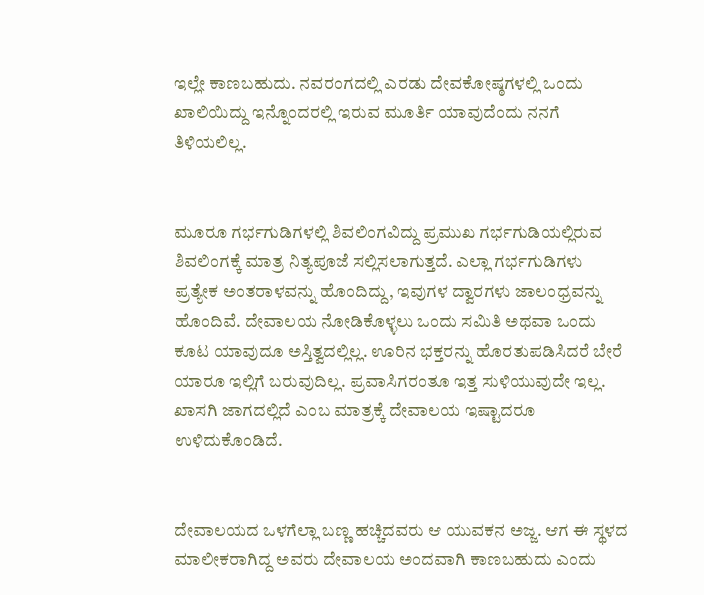ಇಲ್ಲೇ ಕಾಣಬಹುದು. ನವರಂಗದಲ್ಲಿ ಎರಡು ದೇವಕೋಷ್ಠಗಳಲ್ಲಿ ಒಂದು ಖಾಲಿಯಿದ್ದು ಇನ್ನೊಂದರಲ್ಲಿ ಇರುವ ಮೂರ್ತಿ ಯಾವುದೆಂದು ನನಗೆ ತಿಳಿಯಲಿಲ್ಲ.


ಮೂರೂ ಗರ್ಭಗುಡಿಗಳಲ್ಲಿ ಶಿವಲಿಂಗವಿದ್ದು ಪ್ರಮುಖ ಗರ್ಭಗುಡಿಯಲ್ಲಿರುವ ಶಿವಲಿಂಗಕ್ಕೆ ಮಾತ್ರ ನಿತ್ಯಪೂಜೆ ಸಲ್ಲಿಸಲಾಗುತ್ತದೆ. ಎಲ್ಲಾ ಗರ್ಭಗುಡಿಗಳು ಪ್ರತ್ಯೇಕ ಅಂತರಾಳವನ್ನು ಹೊಂದಿದ್ದು, ಇವುಗಳ ದ್ವಾರಗಳು ಜಾಲಂಧ್ರವನ್ನು ಹೊಂದಿವೆ. ದೇವಾಲಯ ನೋಡಿಕೊಳ್ಳಲು ಒಂದು ಸಮಿತಿ ಅಥವಾ ಒಂದು ಕೂಟ ಯಾವುದೂ ಅಸ್ತಿತ್ವದಲ್ಲಿಲ್ಲ. ಊರಿನ ಭಕ್ತರನ್ನು ಹೊರತುಪಡಿಸಿದರೆ ಬೇರೆ ಯಾರೂ ಇಲ್ಲಿಗೆ ಬರುವುದಿಲ್ಲ. ಪ್ರವಾಸಿಗರಂತೂ ಇತ್ತ ಸುಳಿಯುವುದೇ ಇಲ್ಲ. ಖಾಸಗಿ ಜಾಗದಲ್ಲಿದೆ ಎಂಬ ಮಾತ್ರಕ್ಕೆ ದೇವಾಲಯ ಇಷ್ಟಾದರೂ ಉಳಿದುಕೊಂಡಿದೆ.


ದೇವಾಲಯದ ಒಳಗೆಲ್ಲಾ ಬಣ್ಣ ಹಚ್ಚಿದವರು ಆ ಯುವಕನ ಅಜ್ಜ. ಆಗ ಈ ಸ್ಥಳದ ಮಾಲೀಕರಾಗಿದ್ದ ಅವರು ದೇವಾಲಯ ಅಂದವಾಗಿ ಕಾಣಬಹುದು ಎಂದು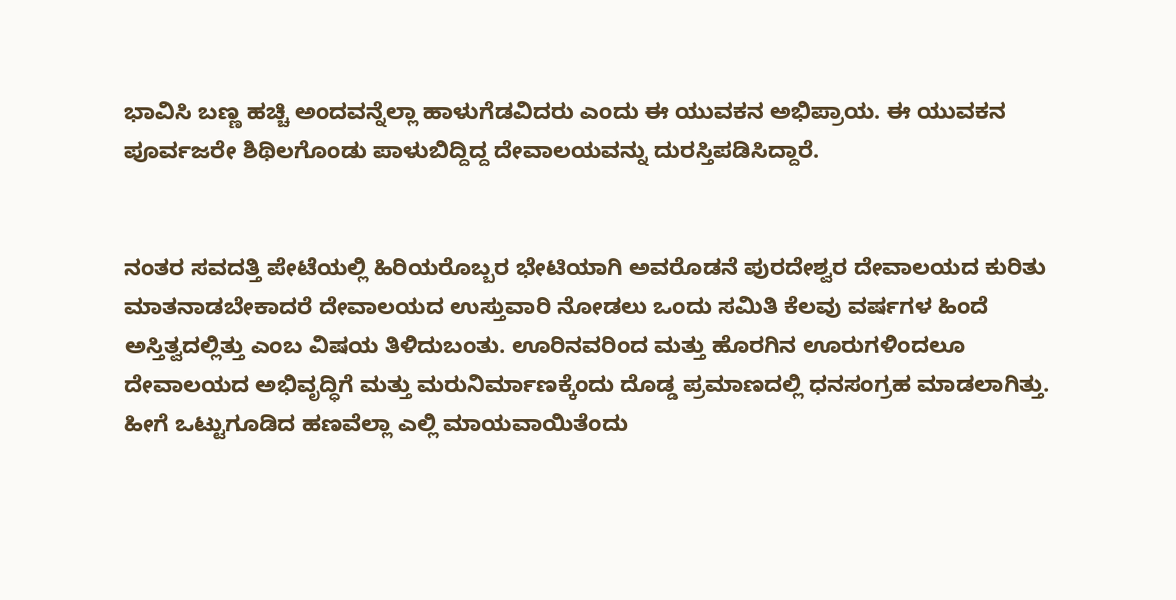ಭಾವಿಸಿ ಬಣ್ಣ ಹಚ್ಚಿ ಅಂದವನ್ನೆಲ್ಲಾ ಹಾಳುಗೆಡವಿದರು ಎಂದು ಈ ಯುವಕನ ಅಭಿಪ್ರಾಯ. ಈ ಯುವಕನ ಪೂರ್ವಜರೇ ಶಿಥಿಲಗೊಂಡು ಪಾಳುಬಿದ್ದಿದ್ದ ದೇವಾಲಯವನ್ನು ದುರಸ್ತಿಪಡಿಸಿದ್ದಾರೆ.


ನಂತರ ಸವದತ್ತಿ ಪೇಟೆಯಲ್ಲಿ ಹಿರಿಯರೊಬ್ಬರ ಭೇಟಿಯಾಗಿ ಅವರೊಡನೆ ಪುರದೇಶ್ವರ ದೇವಾಲಯದ ಕುರಿತು ಮಾತನಾಡಬೇಕಾದರೆ ದೇವಾಲಯದ ಉಸ್ತುವಾರಿ ನೋಡಲು ಒಂದು ಸಮಿತಿ ಕೆಲವು ವರ್ಷಗಳ ಹಿಂದೆ ಅಸ್ತಿತ್ವದಲ್ಲಿತ್ತು ಎಂಬ ವಿಷಯ ತಿಳಿದುಬಂತು. ಊರಿನವರಿಂದ ಮತ್ತು ಹೊರಗಿನ ಊರುಗಳಿಂದಲೂ ದೇವಾಲಯದ ಅಭಿವೃದ್ಧಿಗೆ ಮತ್ತು ಮರುನಿರ್ಮಾಣಕ್ಕೆಂದು ದೊಡ್ಡ ಪ್ರಮಾಣದಲ್ಲಿ ಧನಸಂಗ್ರಹ ಮಾಡಲಾಗಿತ್ತು. ಹೀಗೆ ಒಟ್ಟುಗೂಡಿದ ಹಣವೆಲ್ಲಾ ಎಲ್ಲಿ ಮಾಯವಾಯಿತೆಂದು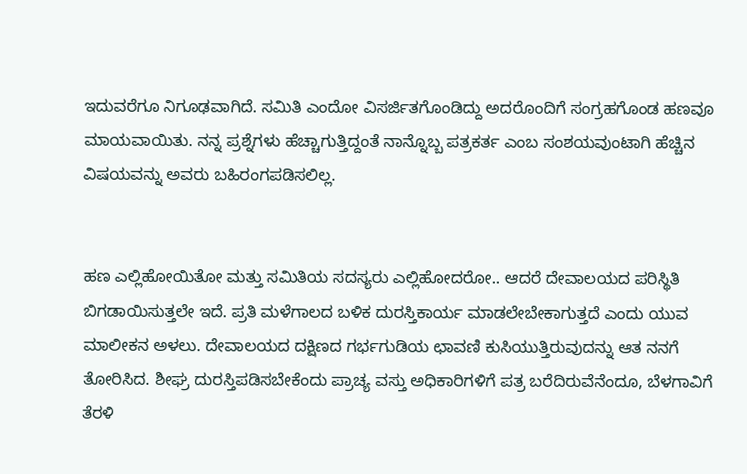ಇದುವರೆಗೂ ನಿಗೂಢವಾಗಿದೆ. ಸಮಿತಿ ಎಂದೋ ವಿಸರ್ಜಿತಗೊಂಡಿದ್ದು ಅದರೊಂದಿಗೆ ಸಂಗ್ರಹಗೊಂಡ ಹಣವೂ ಮಾಯವಾಯಿತು. ನನ್ನ ಪ್ರಶ್ನೆಗಳು ಹೆಚ್ಚಾಗುತ್ತಿದ್ದಂತೆ ನಾನ್ನೊಬ್ಬ ಪತ್ರಕರ್ತ ಎಂಬ ಸಂಶಯವುಂಟಾಗಿ ಹೆಚ್ಚಿನ ವಿಷಯವನ್ನು ಅವರು ಬಹಿರಂಗಪಡಿಸಲಿಲ್ಲ.


ಹಣ ಎಲ್ಲಿಹೋಯಿತೋ ಮತ್ತು ಸಮಿತಿಯ ಸದಸ್ಯರು ಎಲ್ಲಿಹೋದರೋ.. ಆದರೆ ದೇವಾಲಯದ ಪರಿಸ್ಥಿತಿ ಬಿಗಡಾಯಿಸುತ್ತಲೇ ಇದೆ. ಪ್ರತಿ ಮಳೆಗಾಲದ ಬಳಿಕ ದುರಸ್ತಿಕಾರ್ಯ ಮಾಡಲೇಬೇಕಾಗುತ್ತದೆ ಎಂದು ಯುವ ಮಾಲೀಕನ ಅಳಲು. ದೇವಾಲಯದ ದಕ್ಷಿಣದ ಗರ್ಭಗುಡಿಯ ಛಾವಣಿ ಕುಸಿಯುತ್ತಿರುವುದನ್ನು ಆತ ನನಗೆ ತೋರಿಸಿದ. ಶೀಘ್ರ ದುರಸ್ತಿಪಡಿಸಬೇಕೆಂದು ಪ್ರಾಚ್ಯ ವಸ್ತು ಅಧಿಕಾರಿಗಳಿಗೆ ಪತ್ರ ಬರೆದಿರುವೆನೆಂದೂ, ಬೆಳಗಾವಿಗೆ ತೆರಳಿ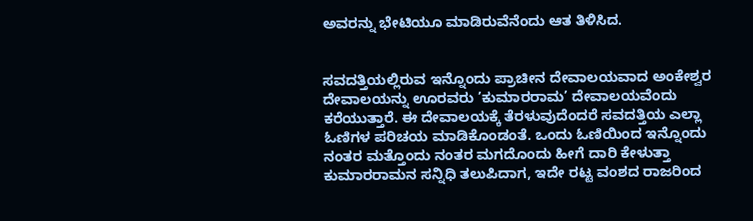ಅವರನ್ನು ಭೇಟಿಯೂ ಮಾಡಿರುವೆನೆಂದು ಆತ ತಿಳಿಸಿದ.


ಸವದತ್ತಿಯಲ್ಲಿರುವ ಇನ್ನೊಂದು ಪ್ರಾಚೀನ ದೇವಾಲಯವಾದ ಅಂಕೇಶ್ವರ ದೇವಾಲಯನ್ನು ಊರವರು ’ಕುಮಾರರಾಮ’ ದೇವಾಲಯವೆಂದು ಕರೆಯುತ್ತಾರೆ. ಈ ದೇವಾಲಯಕ್ಕೆ ತೆರಳುವುದೆಂದರೆ ಸವದತ್ತಿಯ ಎಲ್ಲಾ ಓಣಿಗಳ ಪರಿಚಯ ಮಾಡಿಕೊಂಡಂತೆ. ಒಂದು ಓಣಿಯಿಂದ ಇನ್ನೊಂದು ನಂತರ ಮತ್ತೊಂದು ನಂತರ ಮಗದೊಂದು ಹೀಗೆ ದಾರಿ ಕೇಳುತ್ತಾ ಕುಮಾರರಾಮನ ಸನ್ನಿಧಿ ತಲುಪಿದಾಗ, ಇದೇ ರಟ್ಟ ವಂಶದ ರಾಜರಿಂದ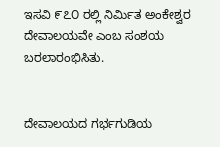ಇಸವಿ ೯೭೦ ರಲ್ಲಿ ನಿರ್ಮಿತ ಅಂಕೇಶ್ವರ ದೇವಾಲಯವೇ ಎಂಬ ಸಂಶಯ ಬರಲಾರಂಭಿಸಿತು.


ದೇವಾಲಯದ ಗರ್ಭಗುಡಿಯ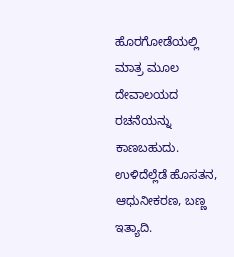ಹೊರಗೋಡೆಯಲ್ಲಿ ಮಾತ್ರ ಮೂಲ ದೇವಾಲಯದ ರಚನೆಯನ್ನು ಕಾಣಬಹುದು. ಉಳಿದೆಲ್ಲೆಡೆ ಹೊಸತನ, ಆಧುನೀಕರಣ, ಬಣ್ಣ ಇತ್ಯಾದಿ.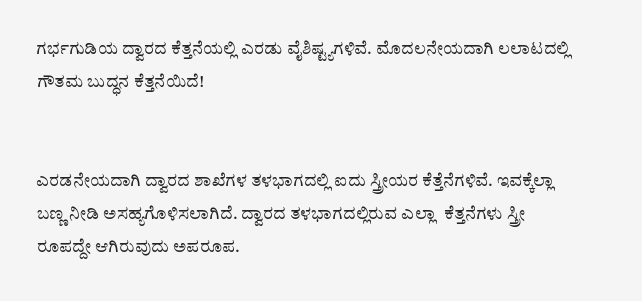ಗರ್ಭಗುಡಿಯ ದ್ವಾರದ ಕೆತ್ತನೆಯಲ್ಲಿ ಎರಡು ವೈಶಿಷ್ಟ್ಯಗಳಿವೆ. ಮೊದಲನೇಯದಾಗಿ ಲಲಾಟದಲ್ಲಿ ಗೌತಮ ಬುದ್ಧನ ಕೆತ್ತನೆಯಿದೆ!


ಎರಡನೇಯದಾಗಿ ದ್ವಾರದ ಶಾಖೆಗಳ ತಳಭಾಗದಲ್ಲಿ ಐದು ಸ್ತ್ರೀಯರ ಕೆತ್ತೆನೆಗಳಿವೆ. ಇವಕ್ಕೆಲ್ಲಾ ಬಣ್ಣ ನೀಡಿ ಅಸಹ್ಯಗೊಳಿಸಲಾಗಿದೆ. ದ್ವಾರದ ತಳಭಾಗದಲ್ಲಿರುವ ಎಲ್ಲಾ  ಕೆತ್ತನೆಗಳು ಸ್ತ್ರೀ ರೂಪದ್ದೇ ಆಗಿರುವುದು ಅಪರೂಪ.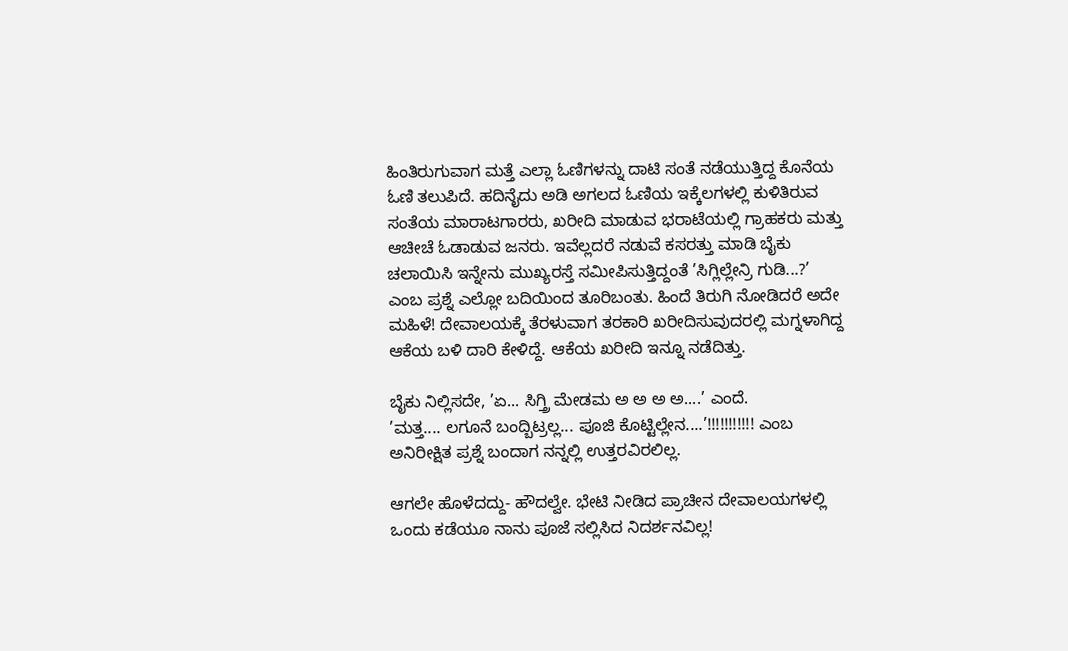ಹಿಂತಿರುಗುವಾಗ ಮತ್ತೆ ಎಲ್ಲಾ ಓಣಿಗಳನ್ನು ದಾಟಿ ಸಂತೆ ನಡೆಯುತ್ತಿದ್ದ ಕೊನೆಯ ಓಣಿ ತಲುಪಿದೆ. ಹದಿನೈದು ಅಡಿ ಅಗಲದ ಓಣಿಯ ಇಕ್ಕೆಲಗಳಲ್ಲಿ ಕುಳಿತಿರುವ ಸಂತೆಯ ಮಾರಾಟಗಾರರು, ಖರೀದಿ ಮಾಡುವ ಭರಾಟೆಯಲ್ಲಿ ಗ್ರಾಹಕರು ಮತ್ತು ಆಚೀಚೆ ಓಡಾಡುವ ಜನರು. ಇವೆಲ್ಲದರೆ ನಡುವೆ ಕಸರತ್ತು ಮಾಡಿ ಬೈಕು ಚಲಾಯಿಸಿ ಇನ್ನೇನು ಮುಖ್ಯರಸ್ತೆ ಸಮೀಪಿಸುತ್ತಿದ್ದಂತೆ ’ಸಿಗ್ಲಿಲ್ಲೇನ್ರಿ ಗುಡಿ...?’ ಎಂಬ ಪ್ರಶ್ನೆ ಎಲ್ಲೋ ಬದಿಯಿಂದ ತೂರಿಬಂತು. ಹಿಂದೆ ತಿರುಗಿ ನೋಡಿದರೆ ಅದೇ ಮಹಿಳೆ! ದೇವಾಲಯಕ್ಕೆ ತೆರಳುವಾಗ ತರಕಾರಿ ಖರೀದಿಸುವುದರಲ್ಲಿ ಮಗ್ನಳಾಗಿದ್ದ ಆಕೆಯ ಬಳಿ ದಾರಿ ಕೇಳಿದ್ದೆ. ಆಕೆಯ ಖರೀದಿ ಇನ್ನೂ ನಡೆದಿತ್ತು.

ಬೈಕು ನಿಲ್ಲಿಸದೇ, ’ಏ... ಸಿಗ್ತ್ರಿ ಮೇಡಮ ಅ ಅ ಅ ಅ....’ ಎಂದೆ.
’ಮತ್ತ.... ಲಗೂನೆ ಬಂದ್ಬಿಟ್ರಲ್ಲ... ಪೂಜಿ ಕೊಟ್ಟಿಲ್ಲೇನ....’!!!!!!!!!!! ಎಂಬ ಅನಿರೀಕ್ಷಿತ ಪ್ರಶ್ನೆ ಬಂದಾಗ ನನ್ನಲ್ಲಿ ಉತ್ತರವಿರಲಿಲ್ಲ.

ಆಗಲೇ ಹೊಳೆದದ್ದು- ಹೌದಲ್ವೇ. ಭೇಟಿ ನೀಡಿದ ಪ್ರಾಚೀನ ದೇವಾಲಯಗಳಲ್ಲಿ ಒಂದು ಕಡೆಯೂ ನಾನು ಪೂಜೆ ಸಲ್ಲಿಸಿದ ನಿದರ್ಶನವಿಲ್ಲ!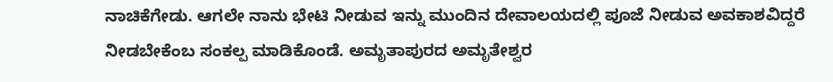ನಾಚಿಕೆಗೇಡು. ಆಗಲೇ ನಾನು ಭೇಟಿ ನೀಡುವ ಇನ್ನು ಮುಂದಿನ ದೇವಾಲಯದಲ್ಲಿ ಪೂಜೆ ನೀಡುವ ಅವಕಾಶವಿದ್ದರೆ ನೀಡಬೇಕೆಂಬ ಸಂಕಲ್ಪ ಮಾಡಿಕೊಂಡೆ. ಅಮೃತಾಪುರದ ಅಮೃತೇಶ್ವರ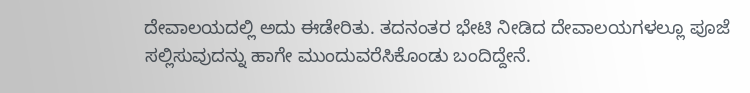ದೇವಾಲಯದಲ್ಲಿ ಅದು ಈಡೇರಿತು. ತದನಂತರ ಭೇಟಿ ನೀಡಿದ ದೇವಾಲಯಗಳಲ್ಲೂ ಪೂಜೆ ಸಲ್ಲಿಸುವುದನ್ನು ಹಾಗೇ ಮುಂದುವರೆಸಿಕೊಂಡು ಬಂದಿದ್ದೇನೆ.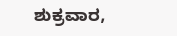ಶುಕ್ರವಾರ,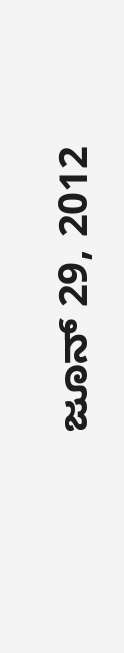ಜೂನ್ 29, 2012